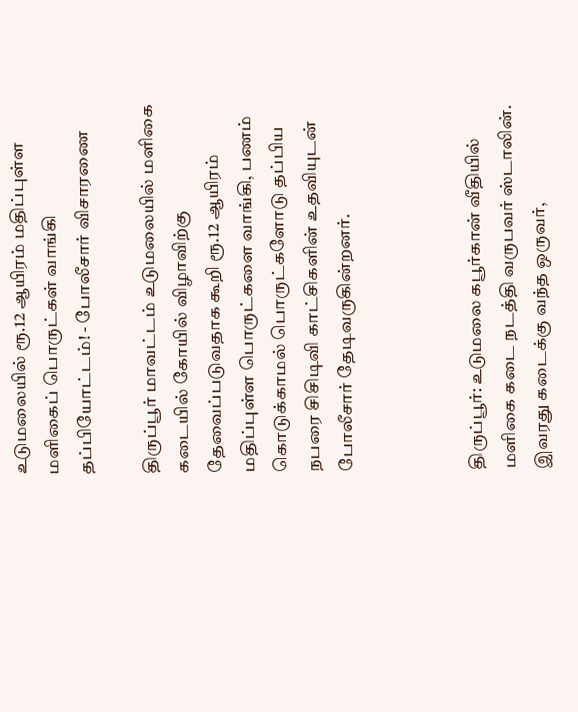உடுமலையில் ரூ.12 ஆயிரம் மதிப்புள்ள மளிகைப் பொருட்கள் வாங்கி தப்பியோட்டம்! - போலீசார் விசாரணை

திருப்பூர் மாவட்டம் உடுமலையில் மளிகை கடையில் கோயில் விழாவிற்கு தேவைப்படுவதாக கூறி ரூ.12 ஆயிரம் மதிப்புள்ள பொருட்களை வாங்கி, பணம் கொடுக்காமல் பொருட்களோடு தப்பிய நபரை சிசிடிவி காட்சிகளின் உதவியுடன் போலீசார் தேடிவருகின்றனர்.



திருப்பூர்: உடுமலை கபூர்கான் வீதியில் மளிகை கடை நடத்தி வருபவர் ஸ்டாலின். இவரது கடைக்கு வந்த ஒருவர்,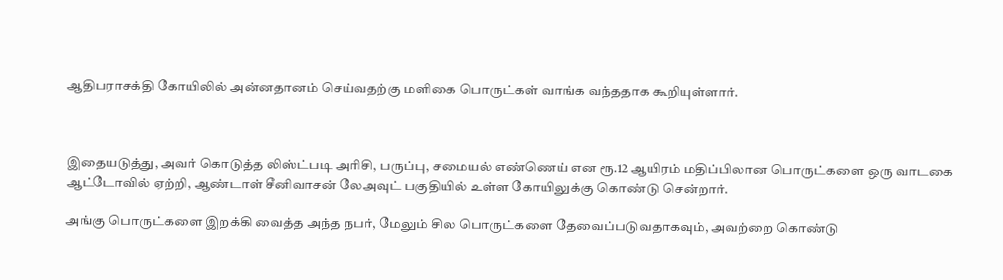ஆதிபராசக்தி கோயிலில் அன்னதானம் செய்வதற்கு மளிகை பொருட்கள் வாங்க வந்ததாக கூறியுள்ளார்.



இதையடுத்து, அவர் கொடுத்த லிஸ்ட்படி அரிசி, பருப்பு, சமையல் எண்ணெய் என ரூ.12 ஆயிரம் மதிப்பிலான பொருட்களை ஒரு வாடகை ஆட்டோவில் ஏற்றி, ஆண்டாள் சீனிவாசன் லேஅவுட் பகுதியில் உள்ள கோயிலுக்கு கொண்டு சென்றார்.

அங்கு பொருட்களை இறக்கி வைத்த அந்த நபர், மேலும் சில பொருட்களை தேவைப்படுவதாகவும், அவற்றை கொண்டு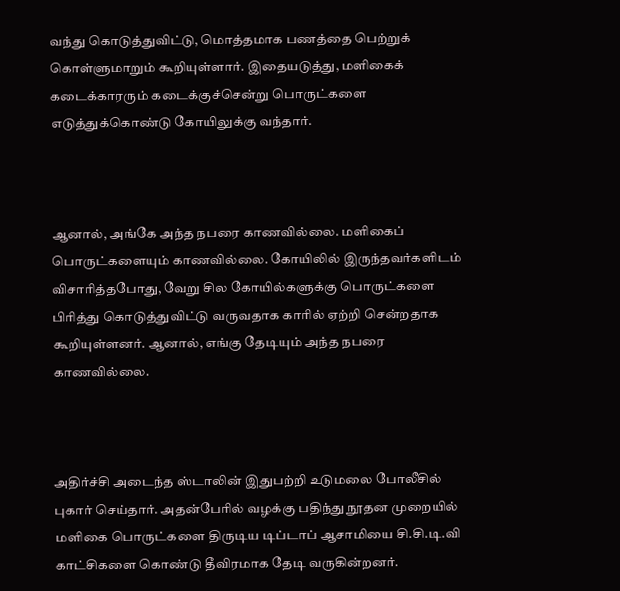வந்து கொடுத்துவிட்டு, மொத்தமாக பணத்தை பெற்றுக் கொள்ளுமாறும் கூறியுள்ளார். இதையடுத்து, மளிகைக் கடைக்காரரும் கடைக்குச்சென்று பொருட்களை எடுத்துக்கொண்டு கோயிலுக்கு வந்தார்.



ஆனால், அங்கே அந்த நபரை காணவில்லை. மளிகைப் பொருட்களையும் காணவில்லை. கோயிலில் இருந்தவர்களிடம் விசாரித்தபோது, வேறு சில கோயில்களுக்கு பொருட்களை பிரித்து கொடுத்துவிட்டு வருவதாக காரில் ஏற்றி சென்றதாக கூறியுள்ளனர். ஆனால், எங்கு தேடியும் அந்த நபரை காணவில்லை.



அதிர்ச்சி அடைந்த ஸ்டாலின் இதுபற்றி உடுமலை போலீசில் புகார் செய்தார். அதன்பேரில் வழக்கு பதிந்து நூதன முறையில் மளிகை பொருட்களை திருடிய டிப்டாப் ஆசாமியை சி.சி.டி.வி காட்சிகளை கொண்டு தீவிரமாக தேடி வருகின்றனர்.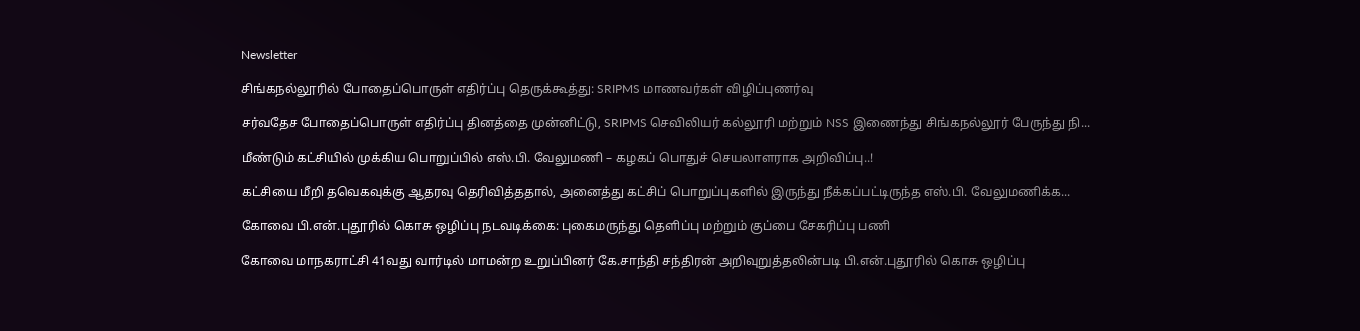Newsletter

சிங்கநல்லூரில் போதைப்பொருள் எதிர்ப்பு தெருக்கூத்து: SRIPMS மாணவர்கள் விழிப்புணர்வு

சர்வதேச போதைப்பொருள் எதிர்ப்பு தினத்தை முன்னிட்டு, SRIPMS செவிலியர் கல்லூரி மற்றும் NSS இணைந்து சிங்கநல்லூர் பேருந்து நி...

மீண்டும் கட்சியில் முக்கிய பொறுப்பில் எஸ்.பி. வேலுமணி – கழகப் பொதுச் செயலாளராக அறிவிப்பு..!

கட்சியை மீறி தவெகவுக்கு ஆதரவு தெரிவித்ததால், அனைத்து கட்சிப் பொறுப்புகளில் இருந்து நீக்கப்பட்டிருந்த எஸ்.பி. வேலுமணிக்க...

கோவை பி.என்.புதூரில் கொசு ஒழிப்பு நடவடிக்கை: புகைமருந்து தெளிப்பு மற்றும் குப்பை சேகரிப்பு பணி

கோவை மாநகராட்சி 41வது வார்டில் மாமன்ற உறுப்பினர் கே.சாந்தி சந்திரன் அறிவுறுத்தலின்படி பி.என்.புதூரில் கொசு ஒழிப்பு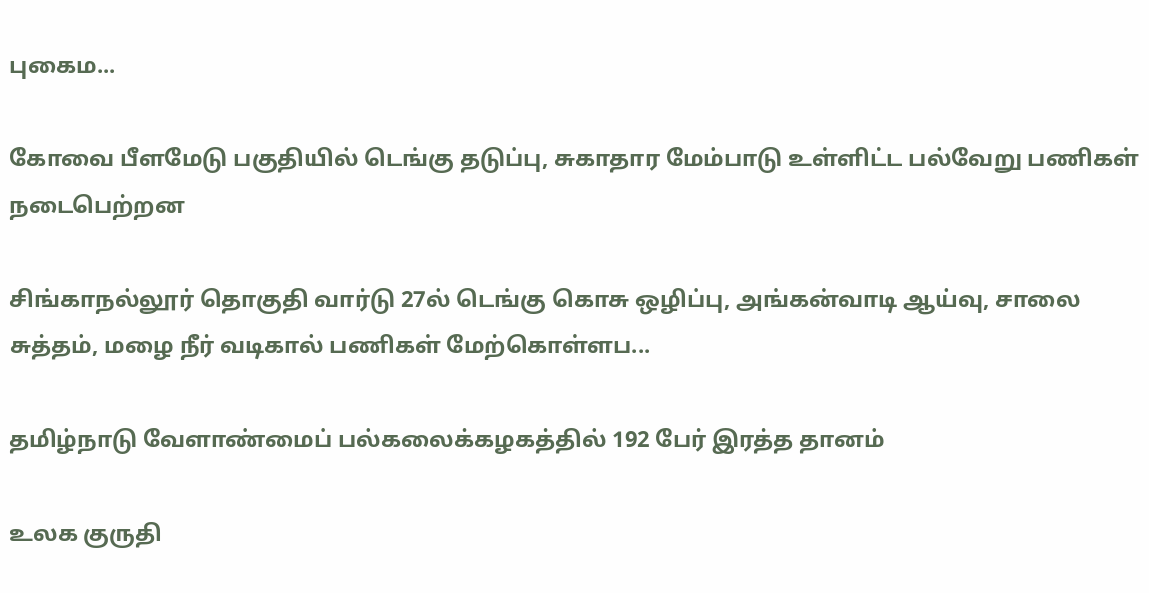புகைம...

கோவை பீளமேடு பகுதியில் டெங்கு தடுப்பு, சுகாதார மேம்பாடு உள்ளிட்ட பல்வேறு பணிகள் நடைபெற்றன

சிங்காநல்லூர் தொகுதி வார்டு 27ல் டெங்கு கொசு ஒழிப்பு, அங்கன்வாடி ஆய்வு, சாலை சுத்தம், மழை நீர் வடிகால் பணிகள் மேற்கொள்ளப...

தமிழ்நாடு வேளாண்மைப் பல்கலைக்கழகத்தில் 192 பேர் இரத்த தானம்

உலக குருதி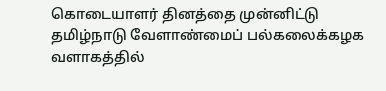கொடையாளர் தினத்தை முன்னிட்டு தமிழ்நாடு வேளாண்மைப் பல்கலைக்கழக வளாகத்தில்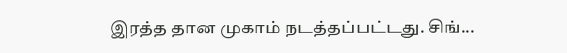இரத்த தான முகாம் நடத்தப்பட்டது. சிங்...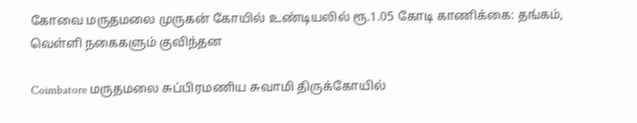கோவை மருதமலை முருகன் கோயில் உண்டியலில் ரூ.1.05 கோடி காணிக்கை: தங்கம், வெள்ளி நகைகளும் குவிந்தன

Coimbatore மருதமலை சுப்பிரமணிய சுவாமி திருக்கோயில்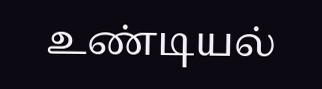உண்டியல்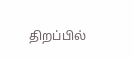திறப்பில்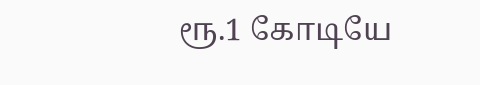ரூ.1 கோடியே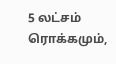5 லட்சம் ரொக்கமும்,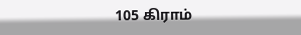105 கிராம்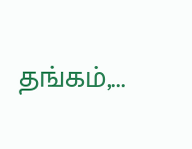தங்கம்,...